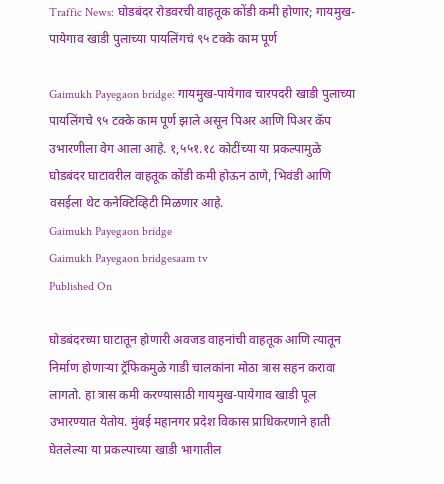Traffic News: घोडबंदर रोडवरची वाहतूक कोंडी कमी होणार; गायमुख-पायेगाव खाडी पुलाच्या पायलिंगचं ९५ टक्के काम पूर्ण

Gaimukh Payegaon bridge: गायमुख-पायेगाव चारपदरी खाडी पुलाच्या पायलिंगचे ९५ टक्के काम पूर्ण झाले असून पिअर आणि पिअर कॅप उभारणीला वेग आला आहे. १,५५१.१८ कोटींच्या या प्रकल्पामुळे घोडबंदर घाटावरील वाहतूक कोंडी कमी होऊन ठाणे, भिवंडी आणि वसईला थेट कनेक्टिव्हिटी मिळणार आहे.
Gaimukh Payegaon bridge
Gaimukh Payegaon bridgesaam tv
Published On

घोडबंदरच्या घाटातून होणारी अवजड वाहनांची वाहतूक आणि त्यातून निर्माण होणाऱ्या ट्रॅफिकमुळे गाडी चालकांना मोठा त्रास सहन करावा लागतो. हा त्रास कमी करण्यासाठी गायमुख-पायेगाव खाडी पूल उभारण्यात येतोय. मुंबई महानगर प्रदेश विकास प्राधिकरणाने हाती घेतलेल्या या प्रकल्पाच्या खाडी भागातील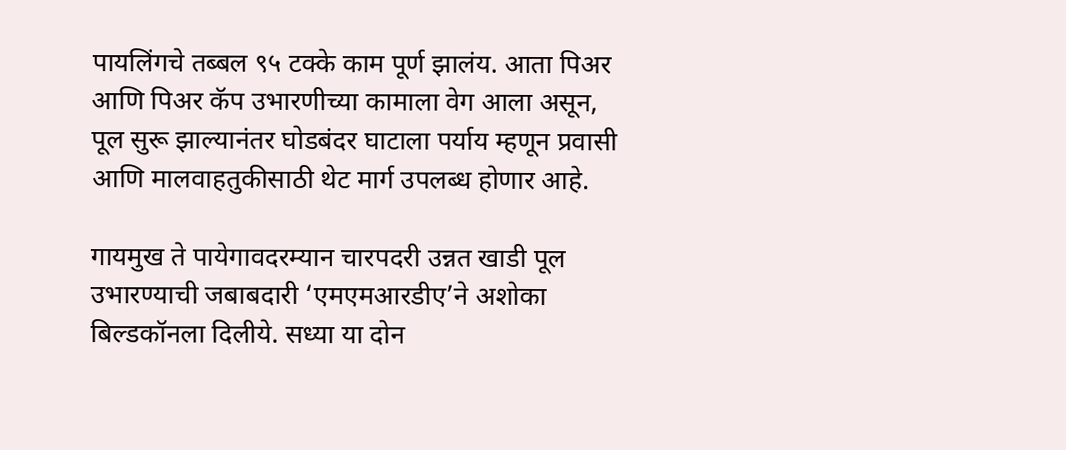पायलिंगचे तब्बल ९५ टक्के काम पूर्ण झालंय. आता पिअर आणि पिअर कॅप उभारणीच्या कामाला वेग आला असून, पूल सुरू झाल्यानंतर घोडबंदर घाटाला पर्याय म्हणून प्रवासी आणि मालवाहतुकीसाठी थेट मार्ग उपलब्ध होणार आहे.

गायमुख ते पायेगावदरम्यान चारपदरी उन्नत खाडी पूल उभारण्याची जबाबदारी ‘एमएमआरडीए’ने अशोका बिल्डकॉनला दिलीये. सध्या या दोन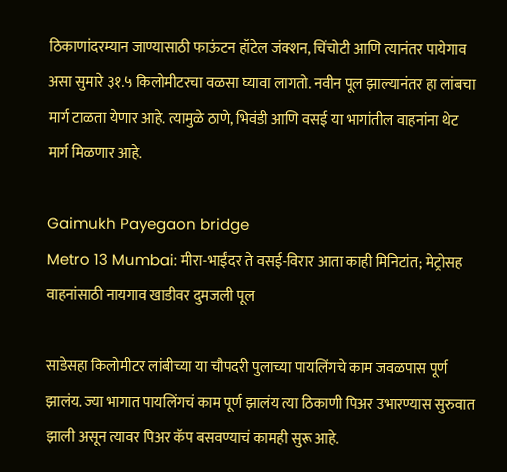ठिकाणांदरम्यान जाण्यासाठी फाऊंटन हॉटेल जंक्शन, चिंचोटी आणि त्यानंतर पायेगाव असा सुमारे ३१.५ किलोमीटरचा वळसा घ्यावा लागतो. नवीन पूल झाल्यानंतर हा लांबचा मार्ग टाळता येणार आहे. त्यामुळे ठाणे, भिवंडी आणि वसई या भागांतील वाहनांना थेट मार्ग मिळणार आहे.

Gaimukh Payegaon bridge
Metro 13 Mumbai: मीरा-भाईंदर ते वसई-विरार आता काही मिनिटांत; मेट्रोसह वाहनांसाठी नायगाव खाडीवर दुमजली पूल

साडेसहा किलोमीटर लांबीच्या या चौपदरी पुलाच्या पायलिंगचे काम जवळपास पूर्ण झालंय. ज्या भागात पायलिंगचं काम पूर्ण झालंय त्या ठिकाणी पिअर उभारण्यास सुरुवात झाली असून त्यावर पिअर कॅप बसवण्याचं कामही सुरू आहे.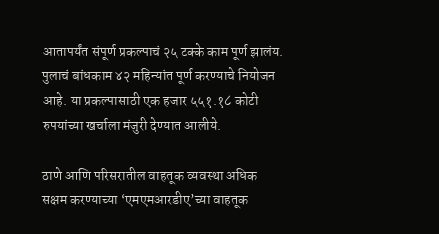आतापर्यंत संपूर्ण प्रकल्पाचं २५ टक्के काम पूर्ण झालंय. पुलाचं बांधकाम ४२ महिन्यांत पूर्ण करण्याचे नियोजन आहे. या प्रकल्पासाठी एक हजार ५५१.१८ कोटी रुपयांच्या खर्चाला मंजुरी देण्यात आलीये.

ठाणे आणि परिसरातील वाहतूक व्यवस्था अधिक सक्षम करण्याच्या ‘एमएमआरडीए’च्या वाहतूक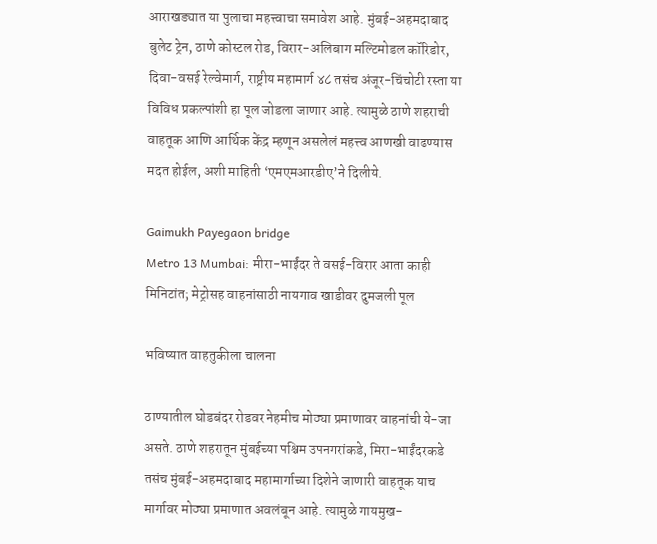आराखड्यात या पुलाचा महत्त्वाचा समावेश आहे. मुंबई-अहमदाबाद बुलेट ट्रेन, ठाणे कोस्टल रोड, विरार-अलिबाग मल्टिमोडल कॉरिडोर, दिवा-वसई रेल्वेमार्ग, राष्ट्रीय महामार्ग ४८ तसंच अंजूर-चिंचोटी रस्ता या विविध प्रकल्पांशी हा पूल जोडला जाणार आहे. त्यामुळे ठाणे शहराची वाहतूक आणि आर्थिक केंद्र म्हणून असलेलं महत्त्व आणखी वाढण्यास मदत होईल, अशी माहिती ‘एमएमआरडीए’ने दिलीये.

Gaimukh Payegaon bridge
Metro 13 Mumbai: मीरा-भाईंदर ते वसई-विरार आता काही मिनिटांत; मेट्रोसह वाहनांसाठी नायगाव खाडीवर दुमजली पूल

भविष्यात वाहतुकीला चालना

ठाण्यातील घोडबंदर रोडवर नेहमीच मोठ्या प्रमाणावर वाहनांची ये-जा असते. ठाणे शहरातून मुंबईच्या पश्चिम उपनगरांकडे, मिरा-भाईंदरकडे तसंच मुंबई-अहमदाबाद महामार्गाच्या दिशेने जाणारी वाहतूक याच मार्गावर मोठ्या प्रमाणात अवलंबून आहे. त्यामुळे गायमुख-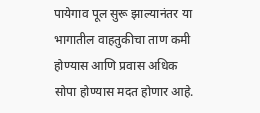पायेगाव पूल सुरू झाल्यानंतर या भागातील वाहतुकीचा ताण कमी होण्यास आणि प्रवास अधिक सोपा होण्यास मदत होणार आहे.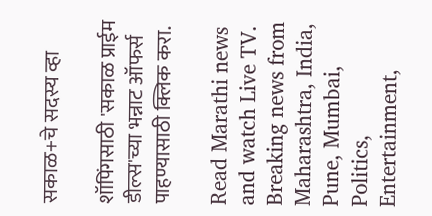सकाळ+चे सदस्य व्हा

शॉपिंगसाठी 'सकाळ प्राईम डील्स'च्या भन्नाट ऑफर्स पाहण्यासाठी क्लिक करा.

Read Marathi news and watch Live TV. Breaking news from Maharashtra, India, Pune, Mumbai, Politics, Entertainment,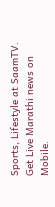Sports, Lifestyle at SaamTV. Get Live Marathi news on Mobile.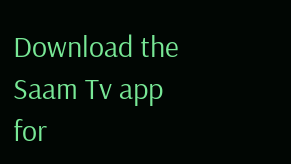Download the Saam Tv app for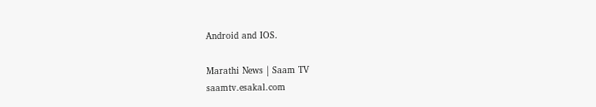Android and IOS.

Marathi News | Saam TV
saamtv.esakal.com